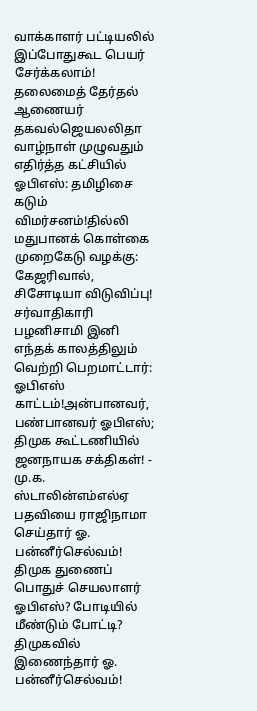வாக்காளர் பட்டியலில் இப்போதுகூட பெயர் சேர்க்கலாம்! தலைமைத் தேர்தல் ஆணையர் தகவல்ஜெயலலிதா வாழ்நாள் முழுவதும் எதிர்த்த கட்சியில் ஓபிஎஸ்: தமிழிசை கடும் விமர்சனம்!தில்லி மதுபானக் கொள்கை முறைகேடு வழக்கு: கேஜரிவால், சிசோடியா விடுவிப்பு! சர்வாதிகாரி பழனிசாமி இனி எந்தக் காலத்திலும் வெற்றி பெறமாட்டார்: ஓபிஎஸ் காட்டம்!அன்பானவர், பண்பானவர் ஓபிஎஸ்; திமுக கூட்டணியில் ஜனநாயக சக்திகள்! - மு.க. ஸ்டாலின்எம்எல்ஏ பதவியை ராஜிநாமா செய்தார் ஓ. பன்னீர்செல்வம்! திமுக துணைப் பொதுச் செயலாளர் ஓபிஎஸ்? போடியில் மீண்டும் போட்டி? திமுகவில் இணைந்தார் ஓ. பன்னீர்செல்வம்!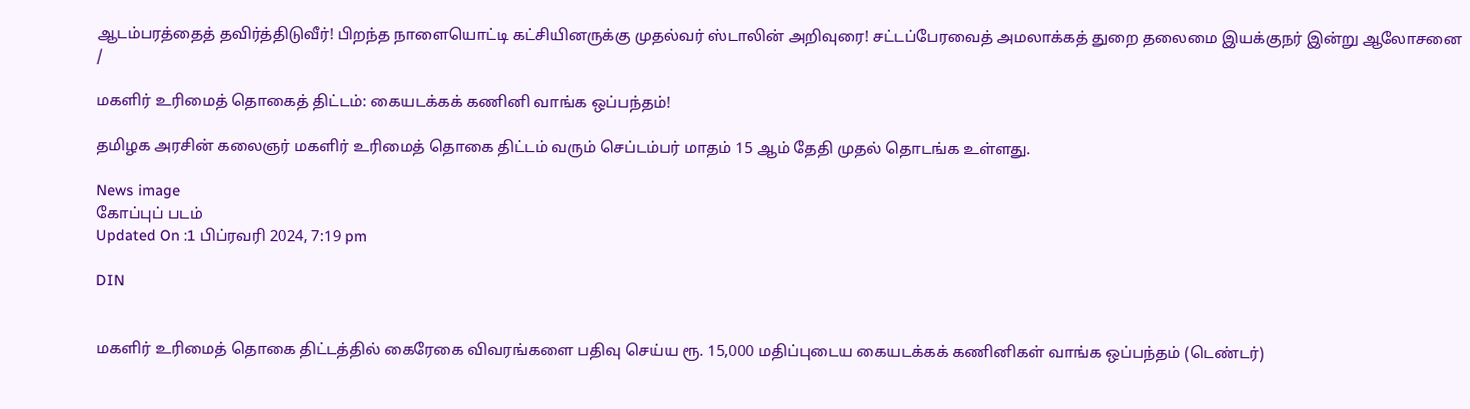ஆடம்பரத்தைத் தவிர்த்திடுவீர்! பிறந்த நாளையொட்டி கட்சியினருக்கு முதல்வர் ஸ்டாலின் அறிவுரை! சட்டப்பேரவைத் அமலாக்கத் துறை தலைமை இயக்குநர் இன்று ஆலோசனை
/

மகளிர் உரிமைத் தொகைத் திட்டம்: கையடக்கக் கணினி வாங்க ஒப்பந்தம்!

தமிழக அரசின் கலைஞர் மகளிர் உரிமைத் தொகை திட்டம் வரும் செப்டம்பர் மாதம் 15 ஆம் தேதி முதல் தொடங்க உள்ளது.

News image
கோப்புப் படம்
Updated On :1 பிப்ரவரி 2024, 7:19 pm

DIN


மகளிர் உரிமைத் தொகை திட்டத்தில் கைரேகை விவரங்களை பதிவு செய்ய ரூ. 15,000 மதிப்புடைய கையடக்கக் கணினிகள் வாங்க ஒப்பந்தம் (டெண்டர்)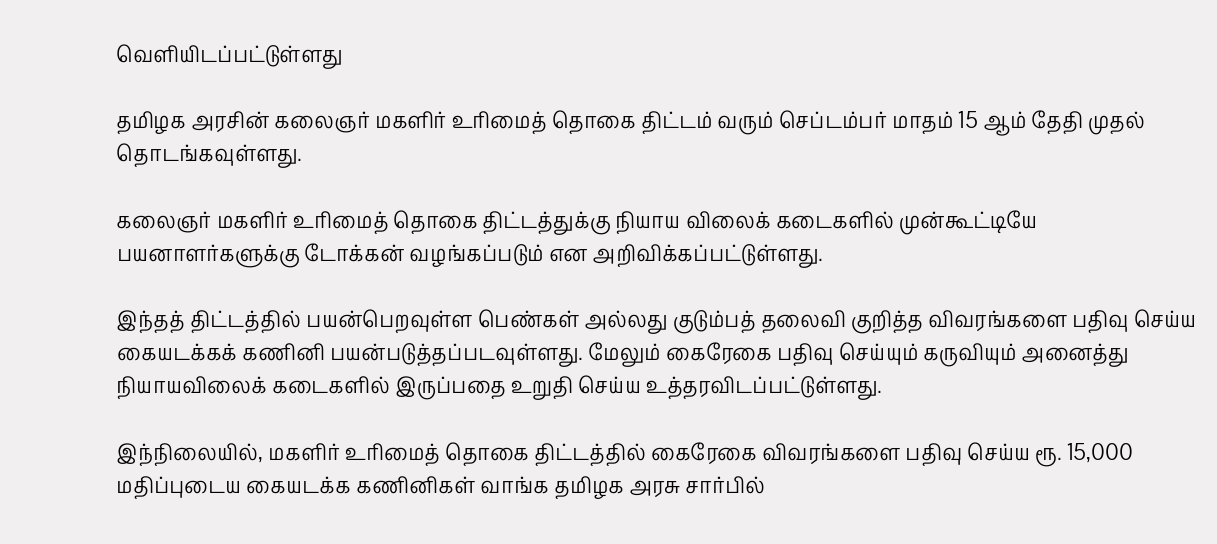வெளியிடப்பட்டுள்ளது

தமிழக அரசின் கலைஞர் மகளிர் உரிமைத் தொகை திட்டம் வரும் செப்டம்பர் மாதம் 15 ஆம் தேதி முதல் தொடங்கவுள்ளது.

கலைஞர் மகளிர் உரிமைத் தொகை திட்டத்துக்கு நியாய விலைக் கடைகளில் முன்கூட்டியே பயனாளர்களுக்கு டோக்கன் வழங்கப்படும் என அறிவிக்கப்பட்டுள்ளது.

இந்தத் திட்டத்தில் பயன்பெறவுள்ள பெண்கள் அல்லது குடும்பத் தலைவி குறித்த விவரங்களை பதிவு செய்ய கையடக்கக் கணினி பயன்படுத்தப்படவுள்ளது. மேலும் கைரேகை பதிவு செய்யும் கருவியும் அனைத்து நியாயவிலைக் கடைகளில் இருப்பதை உறுதி செய்ய உத்தரவிடப்பட்டுள்ளது.

இந்நிலையில், மகளிர் உரிமைத் தொகை திட்டத்தில் கைரேகை விவரங்களை பதிவு செய்ய ரூ. 15,000 மதிப்புடைய கையடக்க கணினிகள் வாங்க தமிழக அரசு சார்பில்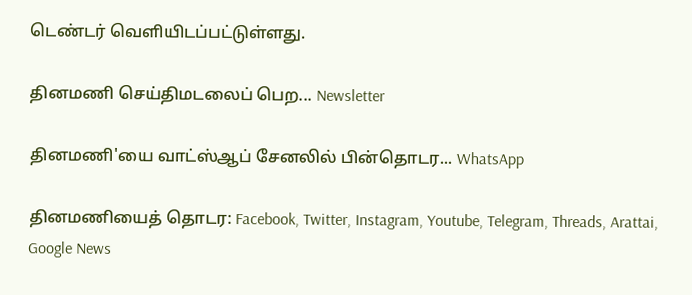டெண்டர் வெளியிடப்பட்டுள்ளது.

தினமணி செய்திமடலைப் பெற... Newsletter

தினமணி'யை வாட்ஸ்ஆப் சேனலில் பின்தொடர... WhatsApp

தினமணியைத் தொடர: Facebook, Twitter, Instagram, Youtube, Telegram, Threads, Arattai, Google News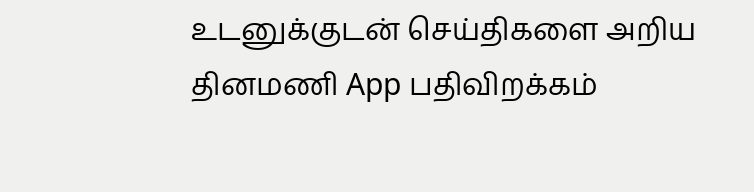உடனுக்குடன் செய்திகளை அறிய தினமணி App பதிவிறக்கம்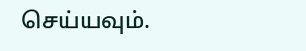செய்யவும்.